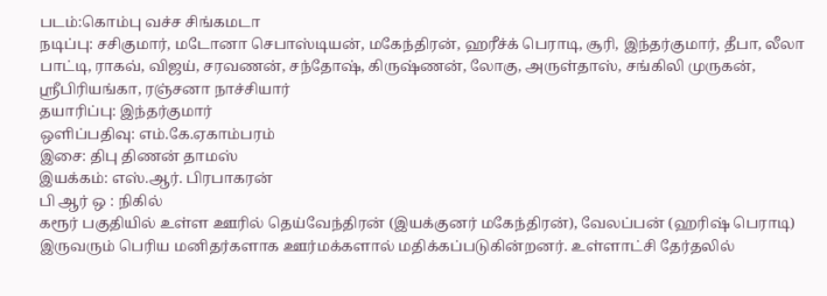படம்:கொம்பு வச்ச சிங்கமடா
நடிப்பு: சசிகுமார், மடோனா செபாஸ்டியன், மகேந்திரன், ஹரீச்க் பெராடி, சூரி, இந்தர்குமார், தீபா, லீலா பாட்டி, ராகவ், விஜய், சரவணன், சந்தோஷ், கிருஷ்ணன், லோகு, அருள்தாஸ், சங்கிலி முருகன், ஸ்ரீபிரியங்கா, ரஞ்சனா நாச்சியார்
தயாரிப்பு: இந்தர்குமார்
ஒளிப்பதிவு: எம்.கே.ஏகாம்பரம்
இசை: திபு திணன் தாமஸ்
இயக்கம்: எஸ்.ஆர். பிரபாகரன்
பி ஆர் ஒ : நிகில்
கரூர் பகுதியில் உள்ள ஊரில் தெய்வேந்திரன் (இயக்குனர் மகேந்திரன்), வேலப்பன் (ஹரிஷ் பெராடி) இருவரும் பெரிய மனிதர்களாக ஊர்மக்களால் மதிக்கப்படுகின்றனர். உள்ளாட்சி தேர்தலில்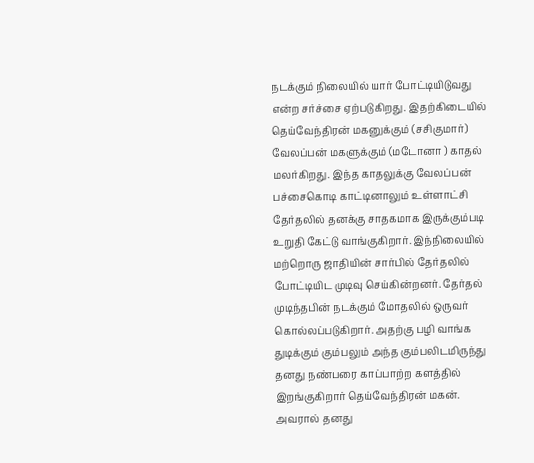நடக்கும் நிலையில் யார் போட்டியிடுவது என்ற சர்ச்சை ஏற்படுகிறது. இதற்கிடையில் தெய்வேந்திரன் மகனுக்கும் (சசிகுமார்) வேலப்பன் மகளுக்கும் (மடோனா ) காதல் மலர்கிறது. இந்த காதலுக்கு வேலப்பன் பச்சைகொடி காட்டினாலும் உள்ளாட்சி தேர்தலில் தனக்கு சாதகமாக இருக்கும்படி உறுதி கேட்டு வாங்குகிறார். இந்நிலையில் மற்றொரு ஜாதியின் சார்பில் தேர்தலில் போட்டியிட முடிவு செய்கின்றனர். தேர்தல் முடிந்தபின் நடக்கும் மோதலில் ஒருவர் கொல்லப்படுகிறார். அதற்கு பழி வாங்க துடிக்கும் கும்பலும் அந்த கும்பலிடமிருந்து தனது நண்பரை காப்பாற்ற களத்தில் இறங்குகிறார் தெய்வேந்திரன் மகன். அவரால் தனது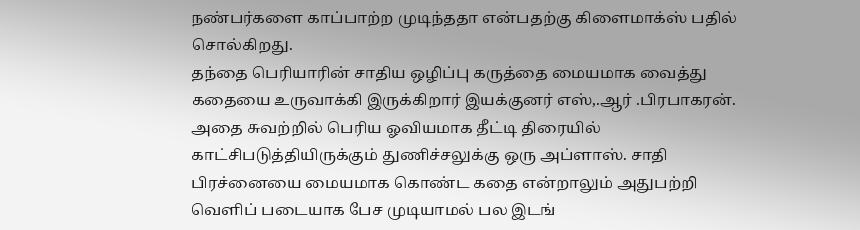நண்பர்களை காப்பாற்ற முடிந்ததா என்பதற்கு கிளைமாக்ஸ் பதில் சொல்கிறது.
தந்தை பெரியாரின் சாதிய ஒழிப்பு கருத்தை மையமாக வைத்து கதையை உருவாக்கி இருக்கிறார் இயக்குனர் எஸ்,.ஆர் .பிரபாகரன். அதை சுவற்றில் பெரிய ஓவியமாக தீட்டி திரையில் காட்சிபடுத்தியிருக்கும் துணிச்சலுக்கு ஒரு அப்ளாஸ். சாதி பிரச்னையை மையமாக கொண்ட கதை என்றாலும் அதுபற்றி வெளிப் படையாக பேச முடியாமல் பல இடங்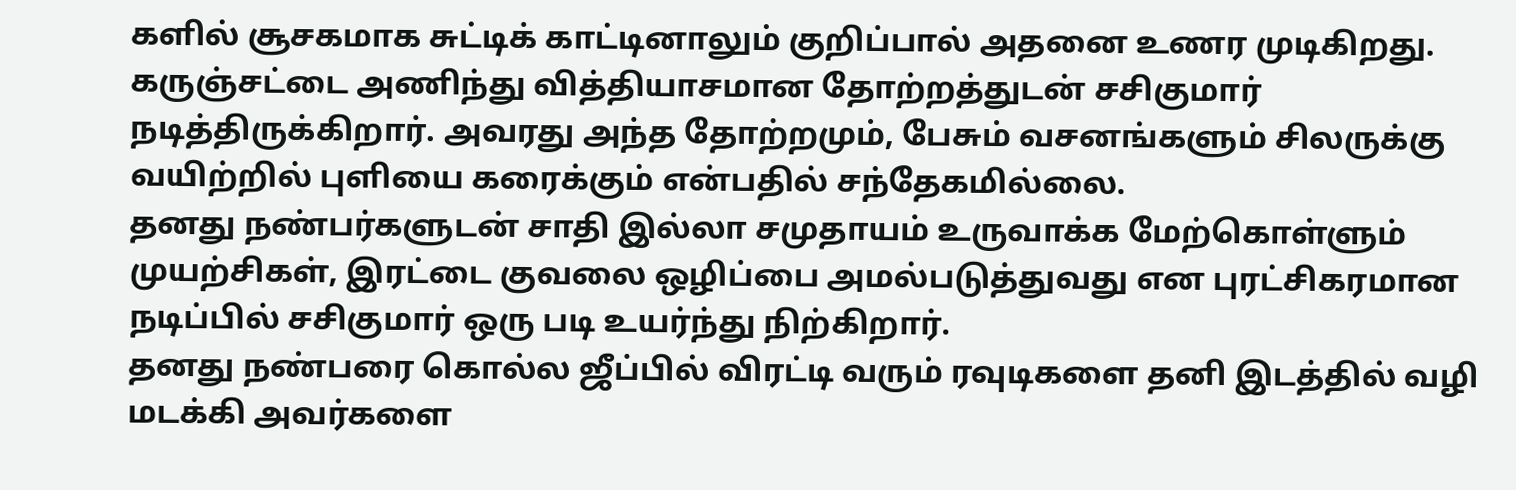களில் சூசகமாக சுட்டிக் காட்டினாலும் குறிப்பால் அதனை உணர முடிகிறது.
கருஞ்சட்டை அணிந்து வித்தியாசமான தோற்றத்துடன் சசிகுமார் நடித்திருக்கிறார். அவரது அந்த தோற்றமும், பேசும் வசனங்களும் சிலருக்கு வயிற்றில் புளியை கரைக்கும் என்பதில் சந்தேகமில்லை.
தனது நண்பர்களுடன் சாதி இல்லா சமுதாயம் உருவாக்க மேற்கொள்ளும் முயற்சிகள், இரட்டை குவலை ஒழிப்பை அமல்படுத்துவது என புரட்சிகரமான நடிப்பில் சசிகுமார் ஒரு படி உயர்ந்து நிற்கிறார்.
தனது நண்பரை கொல்ல ஜீப்பில் விரட்டி வரும் ரவுடிகளை தனி இடத்தில் வழி மடக்கி அவர்களை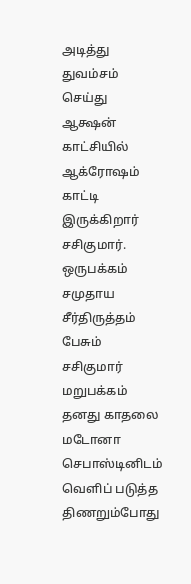அடித்து துவம்சம் செய்து ஆக்ஷன் காட்சியில் ஆக்ரோஷம் காட்டி இருக்கிறார் சசிகுமார்.
ஒருபக்கம் சமுதாய சீர்திருத்தம் பேசும் சசிகுமார் மறுபக்கம் தனது காதலை மடோனா செபாஸ்டினிடம் வெளிப் படுத்த திணறும்போது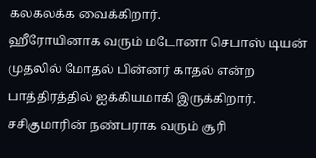கலகலக்க வைக்கிறார்.
ஹீரோயினாக வரும் மடோனா செபாஸ் டியன் முதலில் மோதல் பின்னர் காதல் என்ற பாத்திரத்தில் ஐக்கியமாகி இருக்கிறார்.
சசிகுமாரின் நண்பராக வரும் சூரி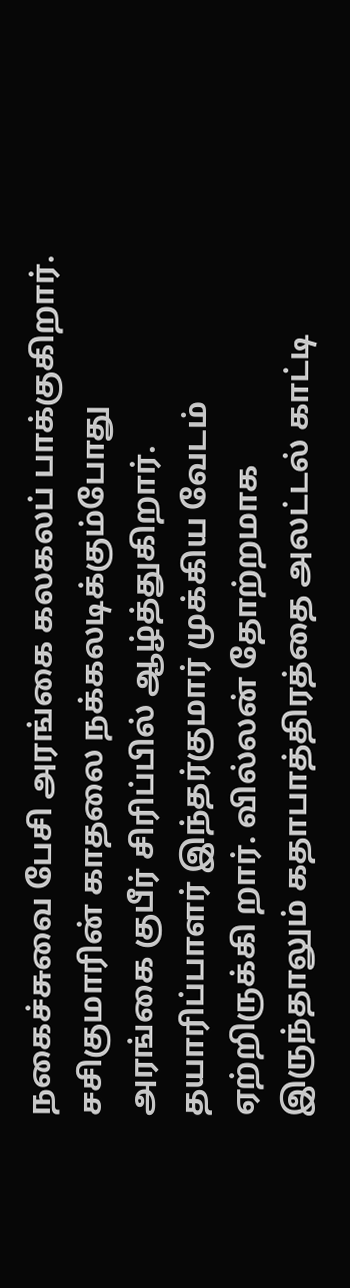நகைச்சுவை பேசி அரங்கை கலகலப் பாக்குகிறார். சசிகுமாரின் காதலை நக்கலடிக்கும்போது அரங்கை குபீர் சிரிப்பில் ஆழ்த்துகிறார். தயாரிப்பாளர் இந்தர்குமார் முக்கிய வேடம் ஏற்றிருக்கி றார். வில்லன் தோற்றமாக இருந்தாலும் கதாபாத்திரத்தை அலட்டல் காட்டி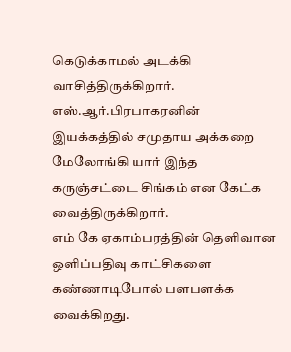கெடுக்காமல் அடக்கி வாசித்திருக்கிறார்.
எஸ்.ஆர்.பிரபாகரனின் இயக்கத்தில் சமுதாய அக்கறை மேலோங்கி யார் இந்த கருஞ்சட்டை சிங்கம் என கேட்க வைத்திருக்கிறார்.
எம் கே ஏகாம்பரத்தின் தெளிவான ஒளிப்பதிவு காட்சிகளை கண்ணாடிபோல் பளபளக்க வைக்கிறது.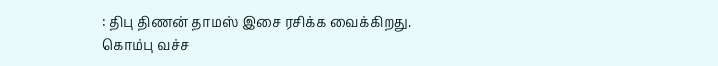: திபு திணன் தாமஸ் இசை ரசிக்க வைக்கிறது.
கொம்பு வச்ச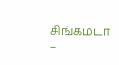சிங்கமடா –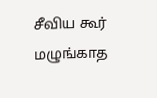சீவிய கூர் மழுங்காத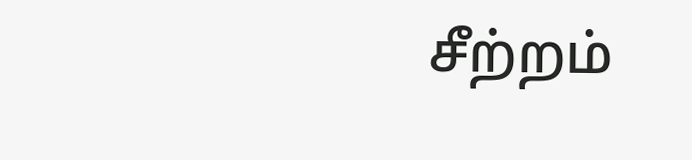சீற்றம்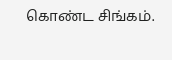கொண்ட சிங்கம்.